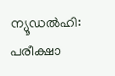ന്യൂഡൽഹി: പരീക്ഷാ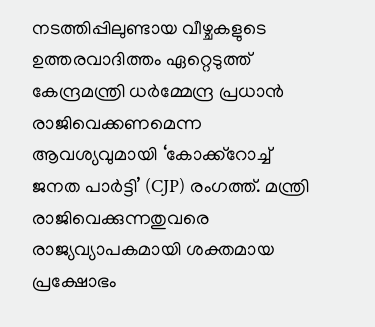നടത്തിപ്പിലുണ്ടായ വീഴ്ചകളുടെ ഉത്തരവാദിത്തം ഏറ്റെടുത്ത് കേന്ദ്രമന്ത്രി ധർമ്മേന്ദ്ര പ്രധാൻ രാജിവെക്കണമെന്ന ആവശ്യവുമായി ‘കോക്ക്റോച്ച് ജനത പാർട്ടി’ (CJP) രംഗത്ത്. മന്ത്രി രാജിവെക്കുന്നതുവരെ രാജ്യവ്യാപകമായി ശക്തമായ പ്രക്ഷോഭം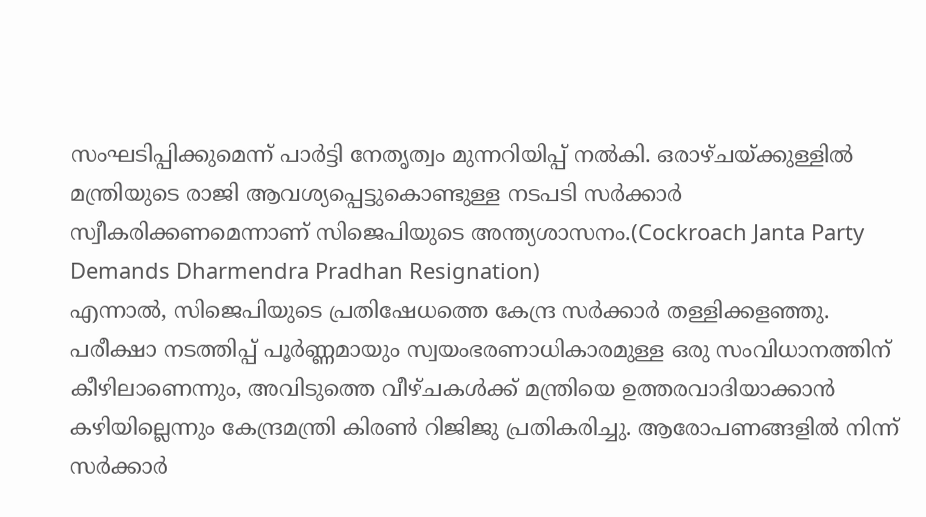സംഘടിപ്പിക്കുമെന്ന് പാർട്ടി നേതൃത്വം മുന്നറിയിപ്പ് നൽകി. ഒരാഴ്ചയ്ക്കുള്ളിൽ മന്ത്രിയുടെ രാജി ആവശ്യപ്പെട്ടുകൊണ്ടുള്ള നടപടി സർക്കാർ സ്വീകരിക്കണമെന്നാണ് സിജെപിയുടെ അന്ത്യശാസനം.(Cockroach Janta Party Demands Dharmendra Pradhan Resignation)
എന്നാൽ, സിജെപിയുടെ പ്രതിഷേധത്തെ കേന്ദ്ര സർക്കാർ തള്ളിക്കളഞ്ഞു. പരീക്ഷാ നടത്തിപ്പ് പൂർണ്ണമായും സ്വയംഭരണാധികാരമുള്ള ഒരു സംവിധാനത്തിന് കീഴിലാണെന്നും, അവിടുത്തെ വീഴ്ചകൾക്ക് മന്ത്രിയെ ഉത്തരവാദിയാക്കാൻ കഴിയില്ലെന്നും കേന്ദ്രമന്ത്രി കിരൺ റിജിജു പ്രതികരിച്ചു. ആരോപണങ്ങളിൽ നിന്ന് സർക്കാർ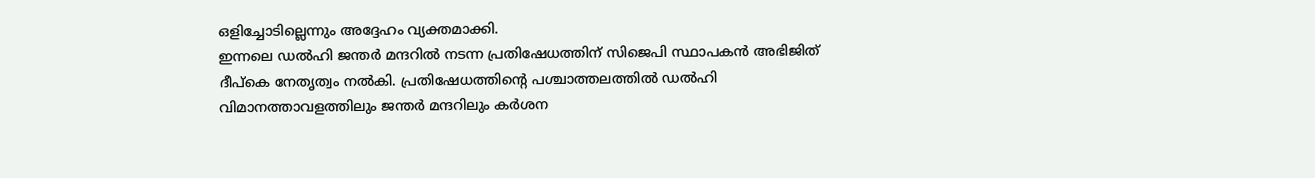ഒളിച്ചോടില്ലെന്നും അദ്ദേഹം വ്യക്തമാക്കി.
ഇന്നലെ ഡൽഹി ജന്തർ മന്ദറിൽ നടന്ന പ്രതിഷേധത്തിന് സിജെപി സ്ഥാപകൻ അഭിജിത് ദീപ്കെ നേതൃത്വം നൽകി. പ്രതിഷേധത്തിന്റെ പശ്ചാത്തലത്തിൽ ഡൽഹി വിമാനത്താവളത്തിലും ജന്തർ മന്ദറിലും കർശന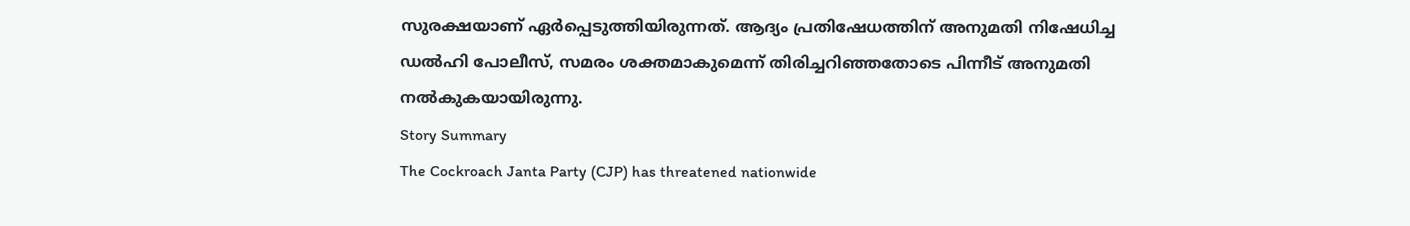സുരക്ഷയാണ് ഏർപ്പെടുത്തിയിരുന്നത്. ആദ്യം പ്രതിഷേധത്തിന് അനുമതി നിഷേധിച്ച ഡൽഹി പോലീസ്, സമരം ശക്തമാകുമെന്ന് തിരിച്ചറിഞ്ഞതോടെ പിന്നീട് അനുമതി നൽകുകയായിരുന്നു.
Story Summary
The Cockroach Janta Party (CJP) has threatened nationwide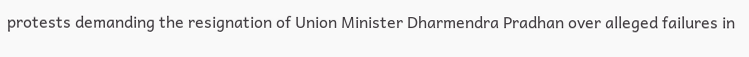protests demanding the resignation of Union Minister Dharmendra Pradhan over alleged failures in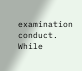examination conduct. While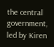the central government, led by Kiren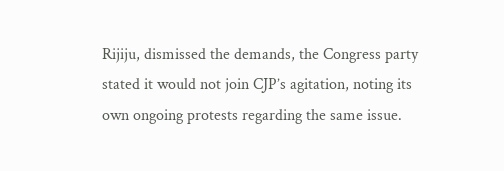Rijiju, dismissed the demands, the Congress party stated it would not join CJP’s agitation, noting its own ongoing protests regarding the same issue.